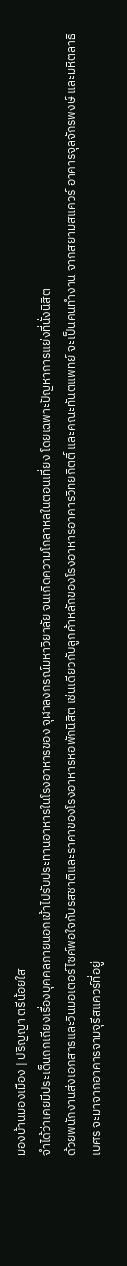มองบ้านมองเมือง | ปริญญา ตรีน้อยใส
จําได้ว่าเคยมีประเด็นถกเถียงเรื่องบุคคลภายนอกเข้าไปรับประทานอาหารในโรงอาหารของ จุฬาลงกรณ์มหาวิยาลัย จนเกิดความโกลาหลในตอนเที่ยง โดยเฉพาะปัญหาการแย่งที่นั่งนิสิต
ด้วยพนักงานส่งเอกสารและวินมอเตอร์ไซค์พอใจกับรสชาติและราคาของโรงอาหารหอพักนิสิต เช่นเดียวกับลูกค้าหลักของโรงอาหารอาคารวิทยกิตติ์ และคณะทันตแพทย์ จะเป็นคนทำงาน จากสยามสแควร์ อาคารจุลจักรพงษ์ และมหิตลาธิเบศร จะมาจากอาคารจามจุรีสแควร์ที่อยู่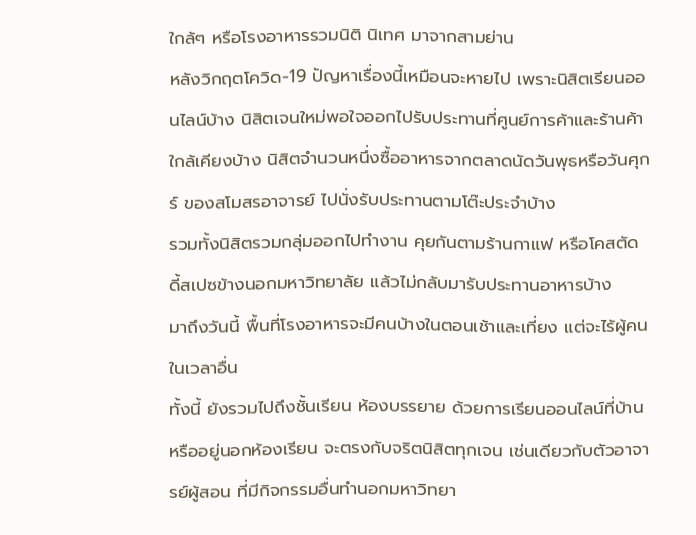ใกล้ๆ หรือโรงอาหารรวมนิติ นิเทศ มาจากสามย่าน
หลังวิกฤตโควิด-19 ปัญหาเรื่องนี้เหมือนจะหายไป เพราะนิสิตเรียนออนไลน์บ้าง นิสิตเจนใหม่พอใจออกไปรับประทานที่ศูนย์การค้าและร้านค้าใกล้เคียงบ้าง นิสิตจำนวนหนึ่งซื้ออาหารจากตลาดนัดวันพุธหรือวันศุกร์ ของสโมสรอาจารย์ ไปนั่งรับประทานตามโต๊ะประจำบ้าง
รวมทั้งนิสิตรวมกลุ่มออกไปทำงาน คุยกันตามร้านกาแฟ หรือโคสตัดดี้สเปซข้างนอกมหาวิทยาลัย แล้วไม่กลับมารับประทานอาหารบ้าง
มาถึงวันนี้ พื้นที่โรงอาหารจะมีคนบ้างในตอนเช้าและเที่ยง แต่จะไร้ผู้คนในเวลาอื่น
ทั้งนี้ ยังรวมไปถึงชั้นเรียน ห้องบรรยาย ด้วยการเรียนออนไลน์ที่บ้าน หรืออยู่นอกห้องเรียน จะตรงกับจริตนิสิตทุกเจน เช่นเดียวกับตัวอาจารย์ผู้สอน ที่มีกิจกรรมอื่นทำนอกมหาวิทยา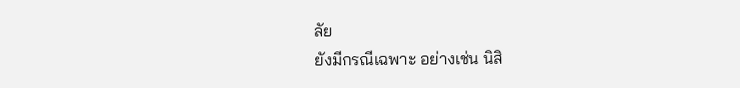ลัย
ยังมีกรณีเฉพาะ อย่างเช่น นิสิ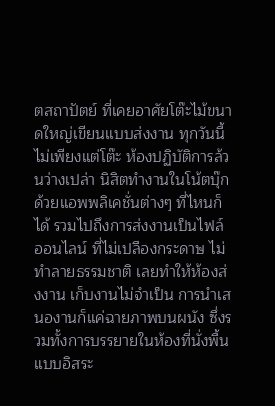ตสถาปัตย์ ที่เคยอาศัยโต๊ะไม้ขนาดใหญ่เขียนแบบส่งงาน ทุกวันนี้ไม่เพียงแต่โต๊ะ ห้องปฏิบัติการล้วนว่างเปล่า นิสิตทำงานในโน้ตบุ๊ก ด้วยแอพพลิเคชั่นต่างๆ ที่ไหนก็ได้ รวมไปถึงการส่งงานเป็นไฟล์ออนไลน์ ที่ไม่เปลืองกระดาษ ไม่ทำลายธรรมชาติ เลยทำให้ห้องส่งงาน เก็บงานไม่จำเป็น การนำเสนองานก็แค่ฉายภาพบนผนัง ซึ่งรวมทั้งการบรรยายในห้องที่นั่งพื้น แบบอิสระ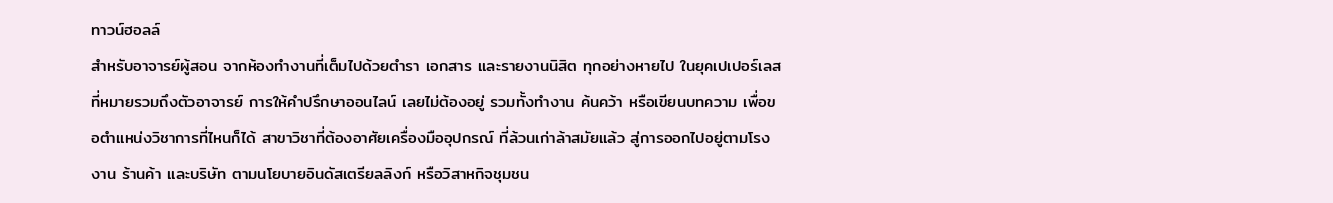ทาวน์ฮอลล์
สำหรับอาจารย์ผู้สอน จากห้องทำงานที่เต็มไปด้วยตำรา เอกสาร และรายงานนิสิต ทุกอย่างหายไป ในยุคเปเปอร์เลส ที่หมายรวมถึงตัวอาจารย์ การให้คำปรึกษาออนไลน์ เลยไม่ต้องอยู่ รวมทั้งทำงาน ค้นคว้า หรือเขียนบทความ เพื่อขอตำแหน่งวิชาการที่ไหนก็ได้ สาขาวิชาที่ต้องอาศัยเครื่องมืออุปกรณ์ ที่ล้วนเก่าล้าสมัยแล้ว สู่การออกไปอยู่ตามโรงงาน ร้านค้า และบริษัท ตามนโยบายอินดัสเตรียลลิงก์ หรือวิสาหกิจชุมชน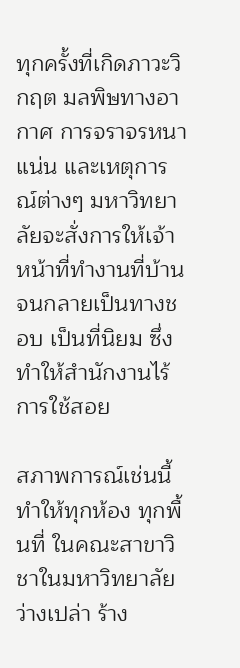ทุกครั้งที่เกิดภาวะวิกฤต มลพิษทางอากาศ การจราจรหนาแน่น และเหตุการณ์ต่างๆ มหาวิทยาลัยจะสั่งการให้เจ้าหน้าที่ทำงานที่บ้าน จนกลายเป็นทางชอบ เป็นที่นิยม ซึ่งทำให้สำนักงานไร้การใช้สอย

สภาพการณ์เช่นนี้ทำให้ทุกห้อง ทุกพื้นที่ ในคณะสาขาวิชาในมหาวิทยาลัยว่างเปล่า ร้าง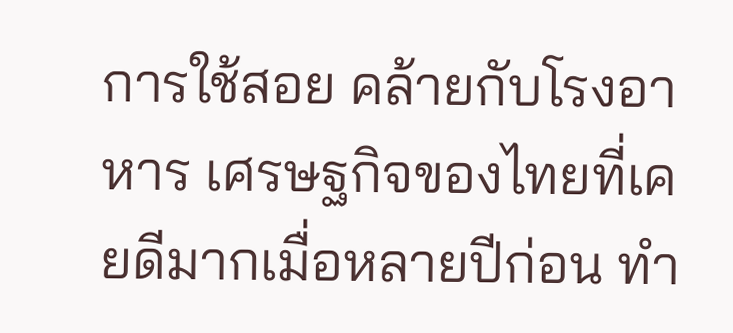การใช้สอย คล้ายกับโรงอาหาร เศรษฐกิจของไทยที่เคยดีมากเมื่อหลายปีก่อน ทำ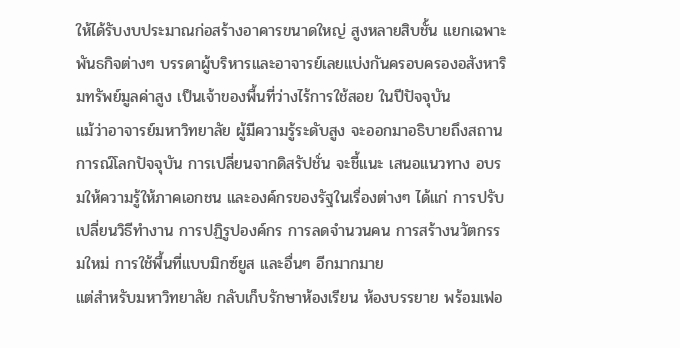ให้ได้รับงบประมาณก่อสร้างอาคารขนาดใหญ่ สูงหลายสิบชั้น แยกเฉพาะพันธกิจต่างๆ บรรดาผู้บริหารและอาจารย์เลยแบ่งกันครอบครองอสังหาริมทรัพย์มูลค่าสูง เป็นเจ้าของพื้นที่ว่างไร้การใช้สอย ในปีปัจจุบัน
แม้ว่าอาจารย์มหาวิทยาลัย ผู้มีความรู้ระดับสูง จะออกมาอธิบายถึงสถานการณ์โลกปัจจุบัน การเปลี่ยนจากดิสรัปชั่น จะชี้แนะ เสนอแนวทาง อบรมให้ความรู้ให้ภาคเอกชน และองค์กรของรัฐในเรื่องต่างๆ ได้แก่ การปรับเปลี่ยนวิธีทำงาน การปฏิรูปองค์กร การลดจำนวนคน การสร้างนวัตกรรมใหม่ การใช้พื้นที่แบบมิกซ์ยูส และอื่นๆ อีกมากมาย
แต่สำหรับมหาวิทยาลัย กลับเก็บรักษาห้องเรียน ห้องบรรยาย พร้อมเฟอ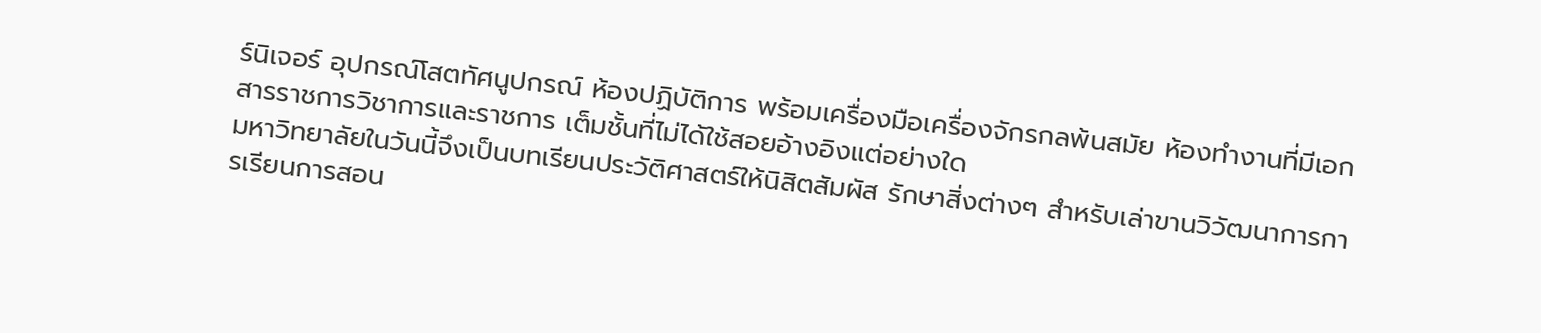ร์นิเจอร์ อุปกรณ์โสตทัศนูปกรณ์ ห้องปฏิบัติการ พร้อมเครื่องมือเครื่องจักรกลพ้นสมัย ห้องทำงานที่มีเอกสารราชการวิชาการและราชการ เต็มชั้นที่ไม่ได้ใช้สอยอ้างอิงแต่อย่างใด
มหาวิทยาลัยในวันนี้จึงเป็นบทเรียนประวัติศาสตร์ให้นิสิตสัมผัส รักษาสิ่งต่างๆ สำหรับเล่าขานวิวัฒนาการการเรียนการสอน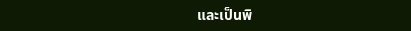และเป็นพิ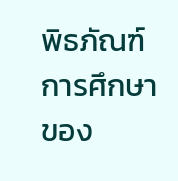พิธภัณฑ์การศึกษาของ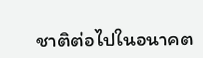ชาติต่อไปในอนาคต